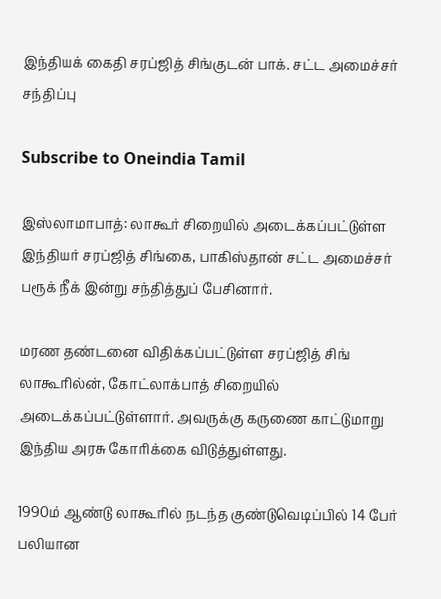இந்தியக் கைதி சரப்ஜித் சிங்குடன் பாக். சட்ட அமைச்சர் சந்திப்பு

Subscribe to Oneindia Tamil

இஸ்லாமாபாத்: லாகூர் சிறையில் அடைக்கப்பட்டுள்ள இந்தியர் சரப்ஜித் சிங்கை, பாகிஸ்தான் சட்ட அமைச்சர் பரூக் நீக் இன்று சந்தித்துப் பேசினார்.

மரண தண்டனை விதிக்கப்பட்டுள்ள சரப்ஜித் சிங் லாகூரில்ன், கோட்லாக்பாத் சிறையில் அடைக்கப்பட்டுள்ளார். அவருக்கு கருணை காட்டுமாறு இந்திய அரசு கோரிக்கை விடுத்துள்ளது.

1990ம் ஆண்டு லாகூரில் நடந்த குண்டுவெடிப்பில் 14 பேர் பலியான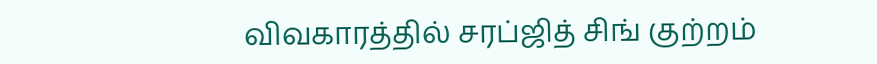விவகாரத்தில் சரப்ஜித் சிங் குற்றம்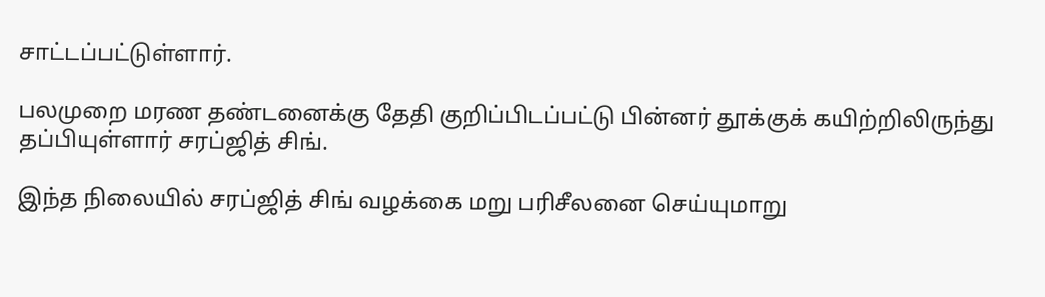சாட்டப்பட்டுள்ளார்.

பலமுறை மரண தண்டனைக்கு தேதி குறிப்பிடப்பட்டு பின்னர் தூக்குக் கயிற்றிலிருந்து தப்பியுள்ளார் சரப்ஜித் சிங்.

இந்த நிலையில் சரப்ஜித் சிங் வழக்கை மறு பரிசீலனை செய்யுமாறு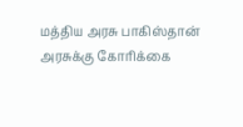மத்திய அரசு பாகிஸ்தான் அரசுக்கு கோரிக்கை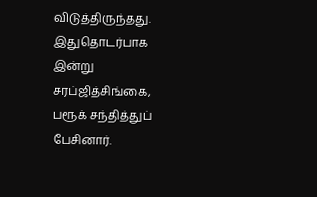விடுத்திருந்தது. இதுதொடர்பாக இன்று சரப்ஜித்சிங்கை, பரூக் சந்தித்துப் பேசினார்.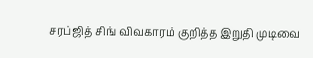சரப்ஜித் சிங் விவகாரம் குறித்த இறுதி முடிவை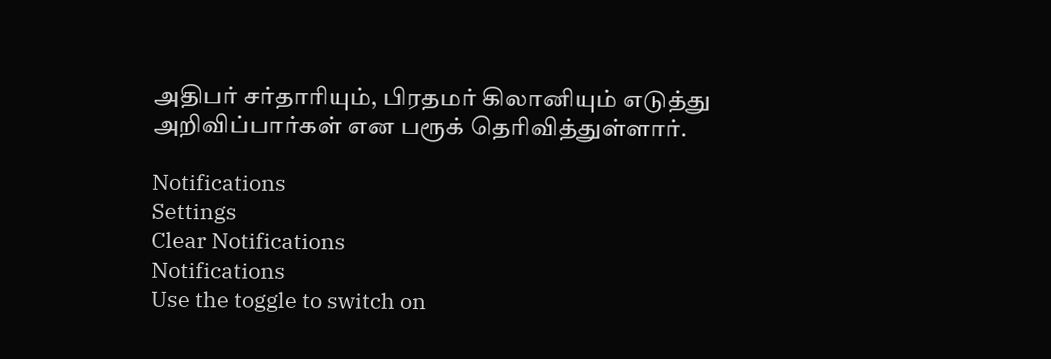அதிபர் சர்தாரியும், பிரதமர் கிலானியும் எடுத்து அறிவிப்பார்கள் என பரூக் தெரிவித்துள்ளார்.

Notifications
Settings
Clear Notifications
Notifications
Use the toggle to switch on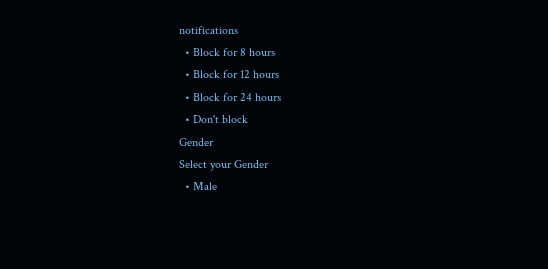notifications
  • Block for 8 hours
  • Block for 12 hours
  • Block for 24 hours
  • Don't block
Gender
Select your Gender
  • Male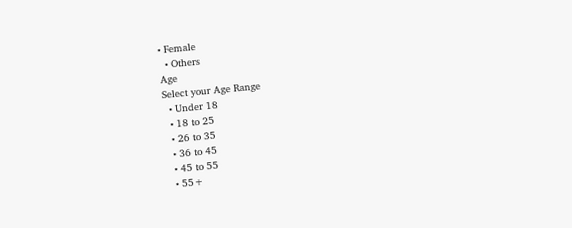• Female
  • Others
Age
Select your Age Range
  • Under 18
  • 18 to 25
  • 26 to 35
  • 36 to 45
  • 45 to 55
  • 55+